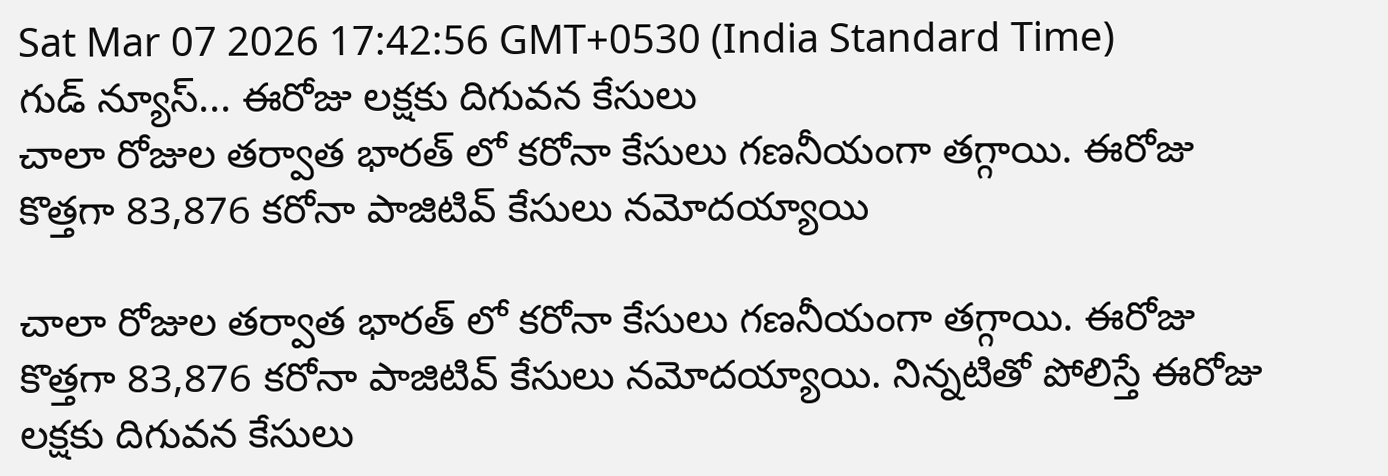Sat Mar 07 2026 17:42:56 GMT+0530 (India Standard Time)
గుడ్ న్యూస్... ఈరోజు లక్షకు దిగువన కేసులు
చాలా రోజుల తర్వాత భారత్ లో కరోనా కేసులు గణనీయంగా తగ్గాయి. ఈరోజు కొత్తగా 83,876 కరోనా పాజిటివ్ కేసులు నమోదయ్యాయి

చాలా రోజుల తర్వాత భారత్ లో కరోనా కేసులు గణనీయంగా తగ్గాయి. ఈరోజు కొత్తగా 83,876 కరోనా పాజిటివ్ కేసులు నమోదయ్యాయి. నిన్నటితో పోలిస్తే ఈరోజు లక్షకు దిగువన కేసులు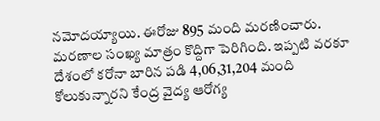నమోదయ్యాయి. ఈరోజు 895 మంది మరణించారు. మరణాల సంఖ్య మాత్రం కొద్దిగా పెరిగింది. ఇప్పటి వరకూ దేశంలో కరోనా బారిన పడి 4,06,31,204 మంది కోలుకున్నారని కేంద్ర వైద్య ఆరోగ్య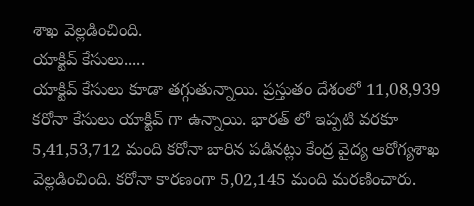శాఖ వెల్లడించింది.
యాక్టివ్ కేసులు.....
యాక్టివ్ కేసులు కూడా తగ్గుతున్నాయి. ప్రస్తుతం దేశంలో 11,08,939 కరోనా కేసులు యాక్టివ్ గా ఉన్నాయి. భారత్ లో ఇప్పటి వరకూ 5,41,53,712 మంది కరోనా బారిన పడినట్లు కేంద్ర వైద్య ఆరోగ్యశాఖ వెల్లడించింది. కరోనా కారణంగా 5,02,145 మంది మరణించారు.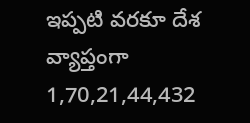ఇప్పటి వరకూ దేశ వ్యాప్తంగా 1,70,21,44,432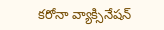కరోనా వ్యాక్సినేషన్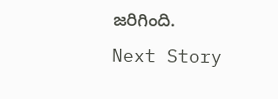జరిగింది.
Next Story